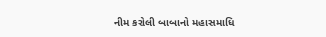નીમ કરોલી બાબાનો મહાસમાધિ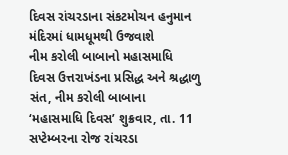દિવસ રાંચરડાના સંકટમોચન હનુમાન મંદિરમાં ધામધૂમથી ઉજવાશે
નીમ કરોલી બાબાનો મહાસમાધિ દિવસ ઉત્તરાખંડના પ્રસિદ્ધ અને શ્રદ્ધાળુ સંત, નીમ કરોલી બાબાના ‘મહાસમાધિ દિવસ’ શુક્રવાર, તા. 11 સપ્ટેમ્બરના રોજ રાંચરડા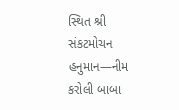સ્થિત શ્રી સંકટમોચન હનુમાન—નીમ કરોલી બાબા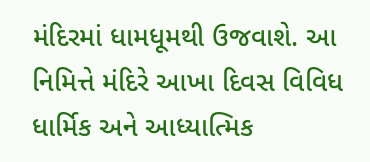મંદિરમાં ધામધૂમથી ઉજવાશે. આ નિમિત્તે મંદિરે આખા દિવસ વિવિધ ધાર્મિક અને આધ્યાત્મિક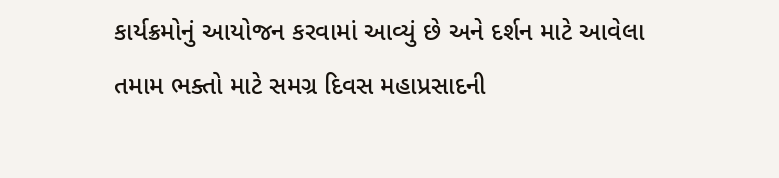કાર્યક્રમોનું આયોજન કરવામાં આવ્યું છે અને દર્શન માટે આવેલા તમામ ભક્તો માટે સમગ્ર દિવસ મહાપ્રસાદની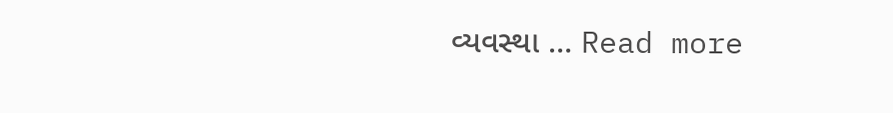વ્યવસ્થા … Read more